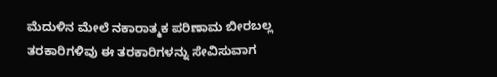ಮೆದುಳಿನ ಮೇಲೆ ನಕಾರಾತ್ಮಕ ಪರಿಣಾಮ ಬೀರಬಲ್ಲ ತರಕಾರಿಗಳಿವು ಈ ತರಕಾರಿಗಳನ್ನು ಸೇವಿಸುವಾಗ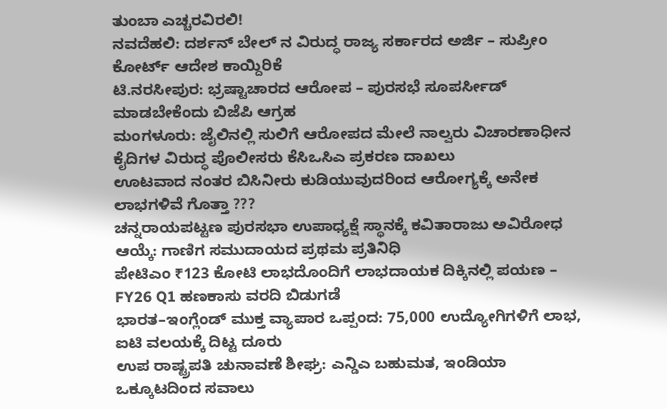ತುಂಬಾ ಎಚ್ಚರವಿರಲಿ!
ನವದೆಹಲಿ: ದರ್ಶನ್ ಬೇಲ್ ನ ವಿರುದ್ಧ ರಾಜ್ಯ ಸರ್ಕಾರದ ಅರ್ಜಿ – ಸುಪ್ರೀಂ ಕೋರ್ಟ್ ಆದೇಶ ಕಾಯ್ದಿರಿಕೆ
ಟಿ.ನರಸೀಪುರ: ಭ್ರಷ್ಟಾಚಾರದ ಆರೋಪ – ಪುರಸಭೆ ಸೂಪರ್ಸೀಡ್ ಮಾಡಬೇಕೆಂದು ಬಿಜೆಪಿ ಆಗ್ರಹ
ಮಂಗಳೂರು: ಜೈಲಿನಲ್ಲಿ ಸುಲಿಗೆ ಆರೋಪದ ಮೇಲೆ ನಾಲ್ವರು ವಿಚಾರಣಾಧೀನ ಕೈದಿಗಳ ವಿರುದ್ಧ ಪೊಲೀಸರು ಕೆಸಿಒಸಿಎ ಪ್ರಕರಣ ದಾಖಲು
ಊಟವಾದ ನಂತರ ಬಿಸಿನೀರು ಕುಡಿಯುವುದರಿಂದ ಆರೋಗ್ಯಕ್ಕೆ ಅನೇಕ ಲಾಭಗಳಿವೆ ಗೊತ್ತಾ ???
ಚನ್ನರಾಯಪಟ್ಟಣ ಪುರಸಭಾ ಉಪಾಧ್ಯಕ್ಷೆ ಸ್ಥಾನಕ್ಕೆ ಕವಿತಾರಾಜು ಅವಿರೋಧ ಆಯ್ಕೆ: ಗಾಣಿಗ ಸಮುದಾಯದ ಪ್ರಥಮ ಪ್ರತಿನಿಧಿ
ಪೇಟಿಎಂ ₹123 ಕೋಟಿ ಲಾಭದೊಂದಿಗೆ ಲಾಭದಾಯಕ ದಿಕ್ಕಿನಲ್ಲಿ ಪಯಣ – FY26 Q1 ಹಣಕಾಸು ವರದಿ ಬಿಡುಗಡೆ
ಭಾರತ–ಇಂಗ್ಲೆಂಡ್ ಮುಕ್ತ ವ್ಯಾಪಾರ ಒಪ್ಪಂದ: 75,000 ಉದ್ಯೋಗಿಗಳಿಗೆ ಲಾಭ, ಐಟಿ ವಲಯಕ್ಕೆ ದಿಟ್ಟ ದೂರು
ಉಪ ರಾಷ್ಟ್ರಪತಿ ಚುನಾವಣೆ ಶೀಘ್ರ: ಎನ್ಡಿಎ ಬಹುಮತ, ಇಂಡಿಯಾ ಒಕ್ಕೂಟದಿಂದ ಸವಾಲು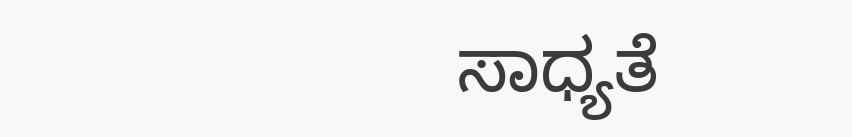ಸಾಧ್ಯತೆ